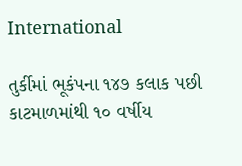International

તુર્કીમાં ભૂકંપના ૧૪૭ કલાક પછી કાટમાળમાંથી ૧૦ વર્ષીય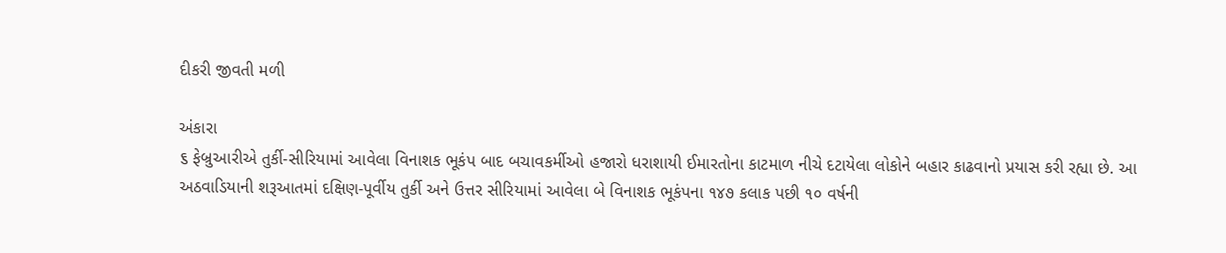દીકરી જીવતી મળી

અંકારા
૬ ફેબ્રુઆરીએ તુર્કી-સીરિયામાં આવેલા વિનાશક ભૂકંપ બાદ બચાવકર્મીઓ હજારો ધરાશાયી ઈમારતોના કાટમાળ નીચે દટાયેલા લોકોને બહાર કાઢવાનો પ્રયાસ કરી રહ્યા છે. આ અઠવાડિયાની શરૂઆતમાં દક્ષિણ-પૂર્વીય તુર્કી અને ઉત્તર સીરિયામાં આવેલા બે વિનાશક ભૂકંપના ૧૪૭ કલાક પછી ૧૦ વર્ષની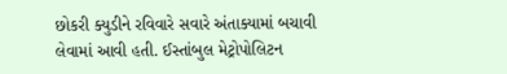છોકરી ક્યુડીને રવિવારે સવારે અંતાક્યામાં બચાવી લેવામાં આવી હતી. ઈસ્તાંબુલ મેટ્રોપોલિટન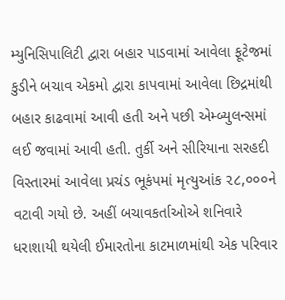મ્યુનિસિપાલિટી દ્વારા બહાર પાડવામાં આવેલા ફૂટેજમાં કુડીને બચાવ એકમો દ્વારા કાપવામાં આવેલા છિદ્રમાંથી બહાર કાઢવામાં આવી હતી અને પછી એમ્બ્યુલન્સમાં લઈ જવામાં આવી હતી. તુર્કી અને સીરિયાના સરહદી વિસ્તારમાં આવેલા પ્રચંડ ભૂકંપમાં મૃત્યુઆંક ૨૮,૦૦૦ને વટાવી ગયો છે. અહીં બચાવકર્તાઓએ શનિવારે ધરાશાયી થયેલી ઈમારતોના કાટમાળમાંથી એક પરિવાર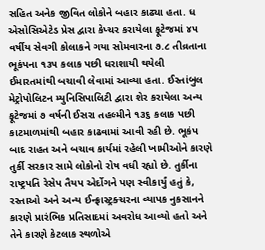સહિત અનેક જીવિત લોકોને બહાર કાઢ્યા હતા. ધ એસોસિએટેડ પ્રેસ દ્વારા કેપ્ચર કરાયેલા ફૂટેજમાં ૪૫ વર્ષીય સેવગી કોલાકને ગયા સોમવારના ૭.૮ તીવ્રતાના ભૂકંપના ૧૩૫ કલાક પછી ધરાશાયી થયેલી ઈમારતમાંથી બચાવી લેવામાં આવ્યા હતા. ઈસ્તાંબુલ મેટ્રોપોલિટન મ્યુનિસિપાલિટી દ્વારા શેર કરાયેલા અન્ય ફૂટેજમાં ૭ વર્ષની ઈસરા તહલ્મીને ૧૩૬ કલાક પછી કાટમાળમાંથી બહાર કાઢવામાં આવી રહી છે. ભૂકંપ બાદ રાહત અને બચાવ કાર્યમાં રહેલી ખામીઓને કારણે તુર્કી સરકાર સામે લોકોનો રોષ વધી રહ્યો છે. તુર્કીના રાષ્ટ્રપતિ રેસેપ તૈયપ એર્દોગને પણ સ્વીકાર્યું હતું કે, રસ્તાઓ અને અન્ય ઈન્ફ્રાસ્ટ્રક્ચરના વ્યાપક નુકસાનને કારણે પ્રારંભિક પ્રતિસાદમાં અવરોધ આવ્યો હતો અને તેને કારણે કેટલાક સ્થળોએ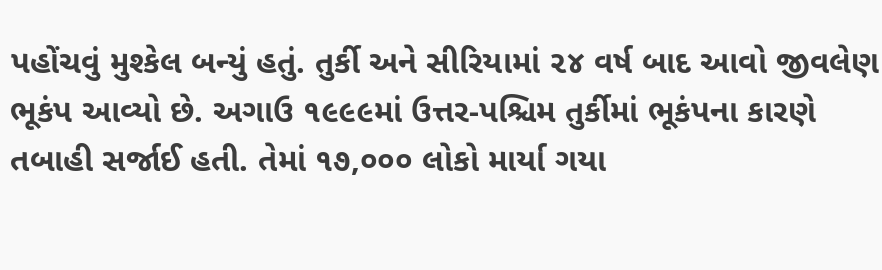પહોંચવું મુશ્કેલ બન્યું હતું. તુર્કી અને સીરિયામાં ૨૪ વર્ષ બાદ આવો જીવલેણ ભૂકંપ આવ્યો છે. અગાઉ ૧૯૯૯માં ઉત્તર-પશ્ચિમ તુર્કીમાં ભૂકંપના કારણે તબાહી સર્જાઈ હતી. તેમાં ૧૭,૦૦૦ લોકો માર્યા ગયા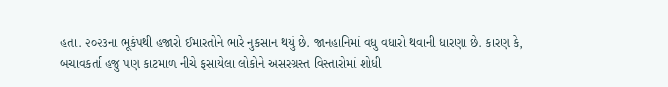હતા. ૨૦૨૩ના ભૂકંપથી હજારો ઈમારતોને ભારે નુકસાન થયું છે. જાનહાનિમાં વધુ વધારો થવાની ધારણા છે. કારણ કે, બચાવકર્તા હજુ પણ કાટમાળ નીચે ફસાયેલા લોકોને અસરગ્રસ્ત વિસ્તારોમાં શોધી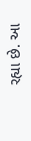રહ્યા છે. આ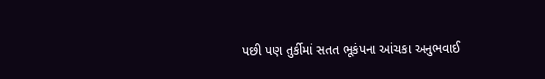પછી પણ તુર્કીમાં સતત ભૂકંપના આંચકા અનુભવાઈ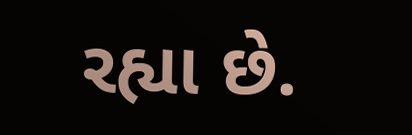રહ્યા છે.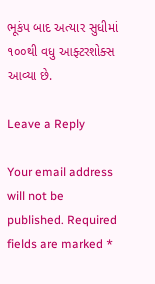ભૂકંપ બાદ અત્યાર સુધીમાં ૧૦૦થી વધુ આફ્ટરશોક્સ આવ્યા છે.

Leave a Reply

Your email address will not be published. Required fields are marked *